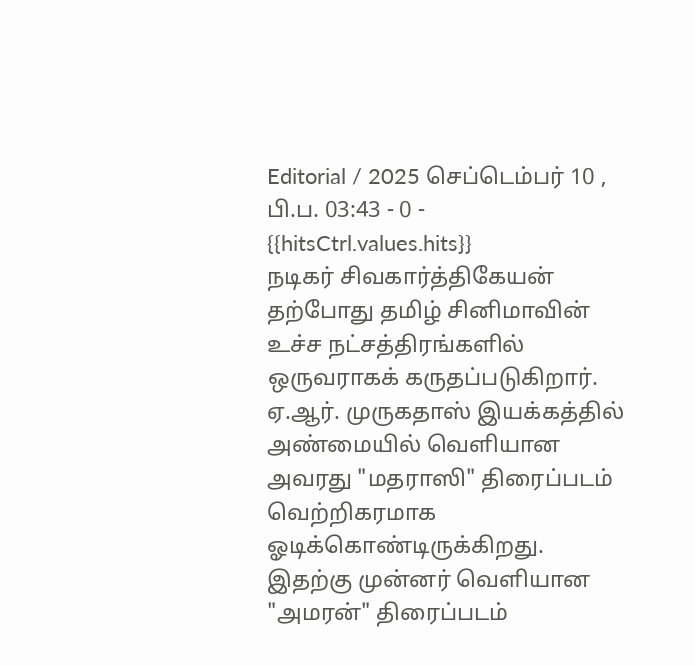Editorial / 2025 செப்டெம்பர் 10 , பி.ப. 03:43 - 0 - {{hitsCtrl.values.hits}}
நடிகர் சிவகார்த்திகேயன் தற்போது தமிழ் சினிமாவின் உச்ச நட்சத்திரங்களில் ஒருவராகக் கருதப்படுகிறார். ஏ.ஆர். முருகதாஸ் இயக்கத்தில் அண்மையில் வெளியான அவரது "மதராஸி" திரைப்படம் வெற்றிகரமாக ஓடிக்கொண்டிருக்கிறது.
இதற்கு முன்னர் வெளியான "அமரன்" திரைப்படம்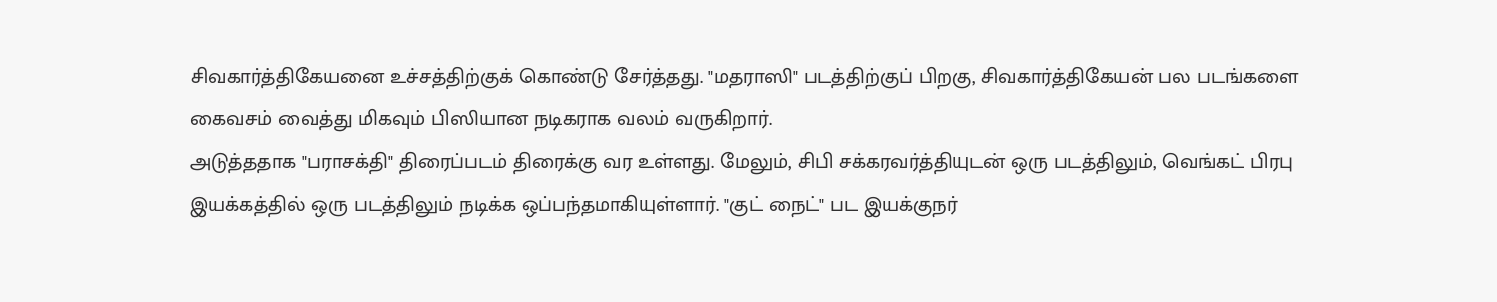சிவகார்த்திகேயனை உச்சத்திற்குக் கொண்டு சேர்த்தது. "மதராஸி" படத்திற்குப் பிறகு, சிவகார்த்திகேயன் பல படங்களை கைவசம் வைத்து மிகவும் பிஸியான நடிகராக வலம் வருகிறார்.
அடுத்ததாக "பராசக்தி" திரைப்படம் திரைக்கு வர உள்ளது. மேலும், சிபி சக்கரவர்த்தியுடன் ஒரு படத்திலும், வெங்கட் பிரபு இயக்கத்தில் ஒரு படத்திலும் நடிக்க ஒப்பந்தமாகியுள்ளார். "குட் நைட்" பட இயக்குநர்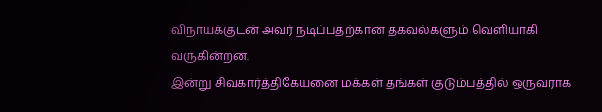விநாயக்குடன் அவர் நடிப்பதற்கான தகவல்களும் வெளியாகி வருகின்றன.
இன்று சிவகார்த்திகேயனை மக்கள் தங்கள் குடும்பத்தில் ஒருவராக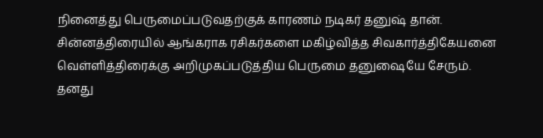நினைத்து பெருமைப்படுவதற்குக் காரணம் நடிகர் தனுஷ் தான். சின்னத்திரையில் ஆங்கராக ரசிகர்களை மகிழ்வித்த சிவகார்த்திகேயனை வெள்ளித்திரைக்கு அறிமுகப்படுத்திய பெருமை தனுஷையே சேரும்.
தனது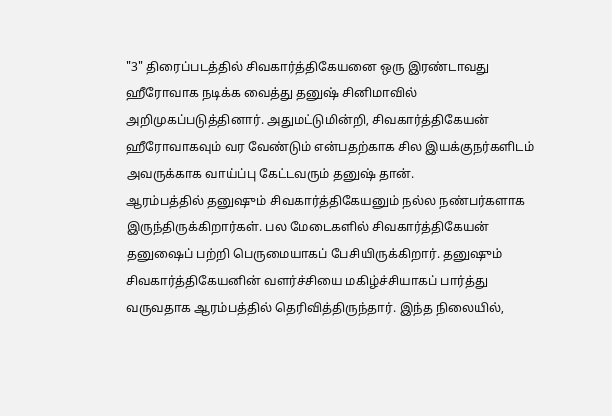"3" திரைப்படத்தில் சிவகார்த்திகேயனை ஒரு இரண்டாவது ஹீரோவாக நடிக்க வைத்து தனுஷ் சினிமாவில் அறிமுகப்படுத்தினார். அதுமட்டுமின்றி, சிவகார்த்திகேயன் ஹீரோவாகவும் வர வேண்டும் என்பதற்காக சில இயக்குநர்களிடம் அவருக்காக வாய்ப்பு கேட்டவரும் தனுஷ் தான்.
ஆரம்பத்தில் தனுஷும் சிவகார்த்திகேயனும் நல்ல நண்பர்களாக இருந்திருக்கிறார்கள். பல மேடைகளில் சிவகார்த்திகேயன் தனுஷைப் பற்றி பெருமையாகப் பேசியிருக்கிறார். தனுஷும் சிவகார்த்திகேயனின் வளர்ச்சியை மகிழ்ச்சியாகப் பார்த்து வருவதாக ஆரம்பத்தில் தெரிவித்திருந்தார். இந்த நிலையில்,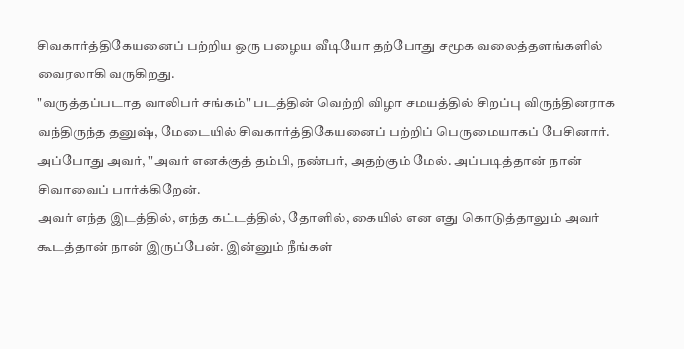சிவகார்த்திகேயனைப் பற்றிய ஒரு பழைய வீடியோ தற்போது சமூக வலைத்தளங்களில் வைரலாகி வருகிறது.
"வருத்தப்படாத வாலிபர் சங்கம்" படத்தின் வெற்றி விழா சமயத்தில் சிறப்பு விருந்தினராக வந்திருந்த தனுஷ், மேடையில் சிவகார்த்திகேயனைப் பற்றிப் பெருமையாகப் பேசினார். அப்போது அவர், "அவர் எனக்குத் தம்பி, நண்பர், அதற்கும் மேல். அப்படித்தான் நான் சிவாவைப் பார்க்கிறேன்.
அவர் எந்த இடத்தில், எந்த கட்டத்தில், தோளில், கையில் என எது கொடுத்தாலும் அவர் கூடத்தான் நான் இருப்பேன். இன்னும் நீங்கள்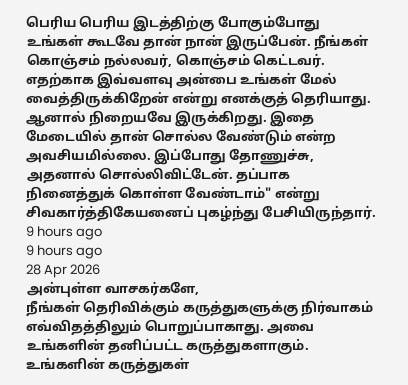பெரிய பெரிய இடத்திற்கு போகும்போது உங்கள் கூடவே தான் நான் இருப்பேன். நீங்கள் கொஞ்சம் நல்லவர், கொஞ்சம் கெட்டவர். எதற்காக இவ்வளவு அன்பை உங்கள் மேல் வைத்திருக்கிறேன் என்று எனக்குத் தெரியாது. ஆனால் நிறையவே இருக்கிறது. இதை மேடையில் தான் சொல்ல வேண்டும் என்ற அவசியமில்லை. இப்போது தோணுச்சு, அதனால் சொல்லிவிட்டேன். தப்பாக நினைத்துக் கொள்ள வேண்டாம்" என்று சிவகார்த்திகேயனைப் புகழ்ந்து பேசியிருந்தார்.
9 hours ago
9 hours ago
28 Apr 2026
அன்புள்ள வாசகர்களே,
நீங்கள் தெரிவிக்கும் கருத்துகளுக்கு நிர்வாகம் எவ்விதத்திலும் பொறுப்பாகாது. அவை உங்களின் தனிப்பட்ட கருத்துகளாகும். உங்களின் கருத்துகள்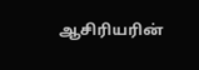ஆசிரியரின்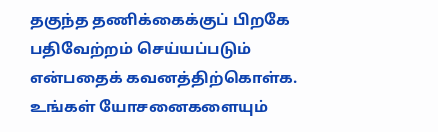தகுந்த தணிக்கைக்குப் பிறகே பதிவேற்றம் செய்யப்படும் என்பதைக் கவனத்திற்கொள்க. உங்கள் யோசனைகளையும்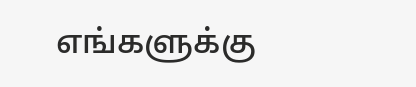எங்களுக்கு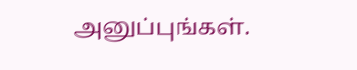அனுப்புங்கள்.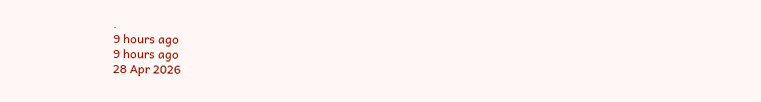.
9 hours ago
9 hours ago
28 Apr 2026